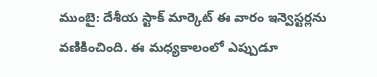ముంబై: దేశీయ స్టాక్ మార్కెట్ ఈ వారం ఇన్వెస్టర్లను వణికించింది. ఈ మధ్యకాలంలో ఎప్పుడూ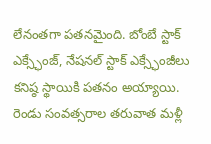లేనంతగా పతనమైంది. బోంబే స్టాక్ ఎక్స్ఛేంజ్, నేషనల్ స్టాక్ ఎక్స్ఛేంజీలు కనిష్ఠ స్థాయికి పతనం అయ్యాయి. రెండు సంవత్సరాల తరువాత మళ్లీ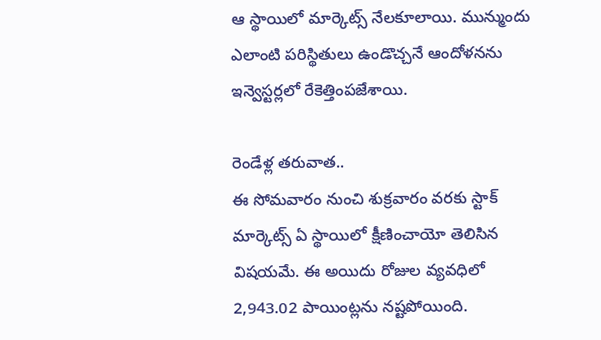ఆ స్థాయిలో మార్కెట్స్ నేలకూలాయి. మున్ముందు ఎలాంటి పరిస్థితులు ఉండొచ్చనే ఆందోళనను ఇన్వెస్టర్లలో రేకెత్తింపజేశాయి.

రెండేళ్ల తరువాత..
ఈ సోమవారం నుంచి శుక్రవారం వరకు స్టాక్ మార్కెట్స్ ఏ స్థాయిలో క్షీణించాయో తెలిసిన విషయమే. ఈ అయిదు రోజుల వ్యవధిలో 2,943.02 పాయింట్లను నష్టపోయింది.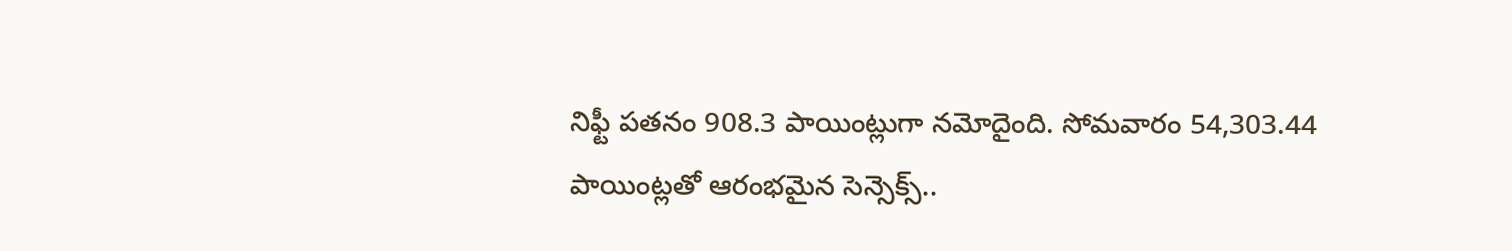నిఫ్టీ పతనం 908.3 పాయింట్లుగా నమోదైంది. సోమవారం 54,303.44 పాయింట్లతో ఆరంభమైన సెన్సెక్స్..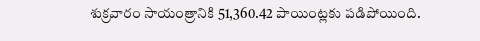శుక్రవారం సాయంత్రానికి 51,360.42 పాయింట్లకు పడిపోయింది.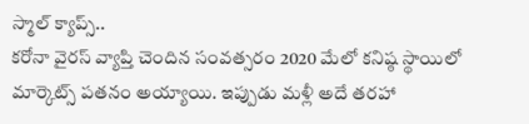స్మాల్ క్యాప్స్..
కరోనా వైరస్ వ్యాప్తి చెందిన సంవత్సరం 2020 మేలో కనిష్ఠ స్థాయిలో మార్కెట్స్ పతనం అయ్యాయి. ఇప్పుడు మళ్లీ అదే తరహా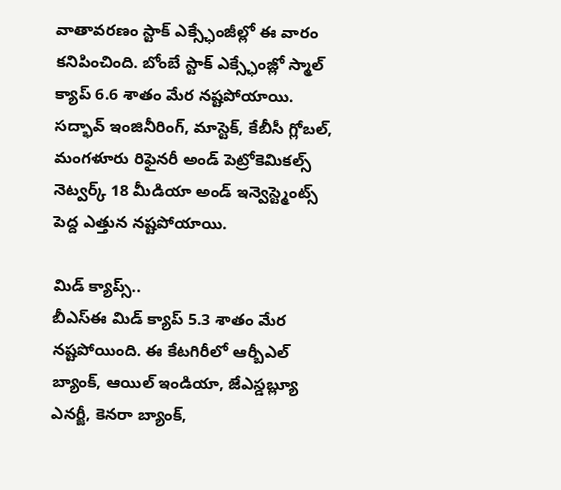వాతావరణం స్టాక్ ఎక్స్ఛేంజీల్లో ఈ వారం కనిపించింది. బోంబే స్టాక్ ఎక్స్ఛేంజ్లో స్మాల్ క్యాప్ 6.6 శాతం మేర నష్టపోయాయి. సద్భావ్ ఇంజినీరింగ్, మాస్టెక్, కేబీసీ గ్లోబల్, మంగళూరు రిఫైనరీ అండ్ పెట్రోకెమికల్స్ నెట్వర్క్ 18 మీడియా అండ్ ఇన్వెస్ట్మెంట్స్ పెద్ద ఎత్తున నష్టపోయాయి.

మిడ్ క్యాప్స్..
బీఎస్ఈ మిడ్ క్యాప్ 5.3 శాతం మేర నష్టపోయింది. ఈ కేటగిరీలో ఆర్బీఎల్ బ్యాంక్, ఆయిల్ ఇండియా, జేఎస్డబ్ల్యూ ఎనర్జీ, కెనరా బ్యాంక్,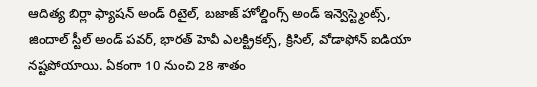ఆదిత్య బిర్లా ఫ్యాషన్ అండ్ రిటైల్, బజాజ్ హోల్డింగ్స్ అండ్ ఇన్వెస్ట్మెంట్స్, జిందాల్ స్టీల్ అండ్ పవర్, భారత్ హెవీ ఎలక్ట్రికల్స్, క్రిసిల్, వోడాఫోన్ ఐడియా నష్టపోయాయి. ఏకంగా 10 నుంచి 28 శాతం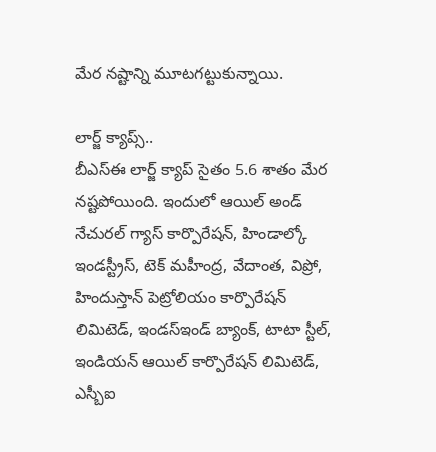మేర నష్టాన్ని మూటగట్టుకున్నాయి.

లార్జ్ క్యాప్స్..
బీఎస్ఈ లార్జ్ క్యాప్ సైతం 5.6 శాతం మేర నష్టపోయింది. ఇందులో ఆయిల్ అండ్ నేచురల్ గ్యాస్ కార్పొరేషన్, హిండాల్కో ఇండస్ట్రీస్, టెక్ మహీంద్ర, వేదాంత, విప్రో, హిందుస్తాన్ పెట్రోలియం కార్పొరేషన్ లిమిటెడ్, ఇండస్ఇండ్ బ్యాంక్, టాటా స్టీల్, ఇండియన్ ఆయిల్ కార్పొరేషన్ లిమిటెడ్, ఎస్బీఐ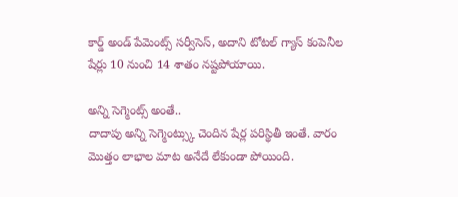కార్డ్ అండ్ పేమెంట్స్ సర్వీసెస్, అదాని టోటల్ గ్యాస్ కంపెనీల షేర్లు 10 నుంచి 14 శాతం నష్టపోయాయి.

అన్ని సెగ్మెంట్స్ అంతే..
దాదాపు అన్ని సెగ్మెంట్స్కు చెందిన షేర్ల పరిస్థితీ ఇంతే. వారం మొత్తం లాభాల మాట అనేదే లేకుండా పోయింది.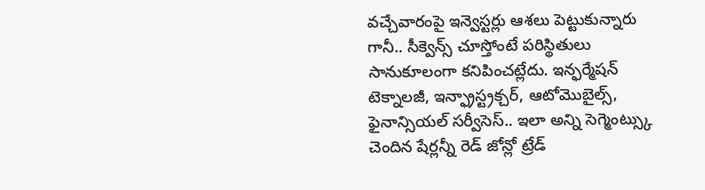వచ్చేవారంపై ఇన్వెస్టర్లు ఆశలు పెట్టుకున్నారు గానీ.. సీక్వెన్స్ చూస్తోంటే పరిస్థితులు సానుకూలంగా కనిపించట్లేదు. ఇన్ఫర్మేషన్ టెక్నాలజీ, ఇన్ఫ్రాస్ట్రక్చర్, ఆటోమొబైల్స్, ఫైనాన్సియల్ సర్వీసెస్.. ఇలా అన్ని సెగ్మెంట్స్కు చెందిన షేర్లన్నీ రెడ్ జోన్లో ట్రేడ్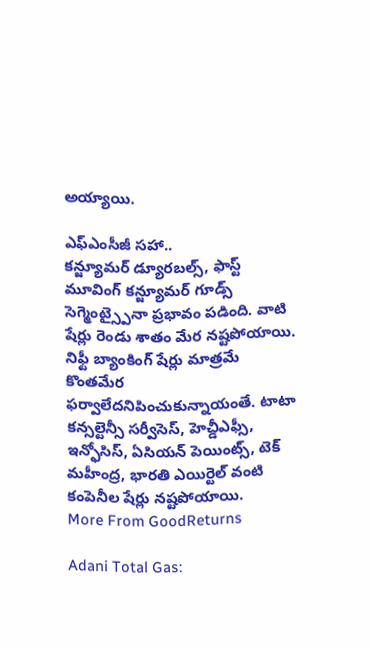అయ్యాయి.

ఎఫ్ఎంసీజీ సహా..
కన్జ్యూమర్ డ్యూరబల్స్, ఫాస్ట్ మూవింగ్ కన్జ్యూమర్ గూడ్స్ సెగ్మెంట్స్పైనా ప్రభావం పడింది. వాటి షేర్లు రెండు శాతం మేర నష్టపోయాయి. నిఫ్టీ బ్యాంకింగ్ షేర్లు మాత్రమే కొంతమేర ఫర్వాలేదనిపించుకున్నాయంతే. టాటా కన్సల్టెన్సీ సర్వీసెస్, హెచ్డీఎఫ్సీ, ఇన్ఫోసిస్, ఏసియన్ పెయింట్స్, టెక్ మహీంద్ర, భారతి ఎయిర్టెల్ వంటి కంపెనీల షేర్లు నష్టపోయాయి.
More From GoodReturns

Adani Total Gas: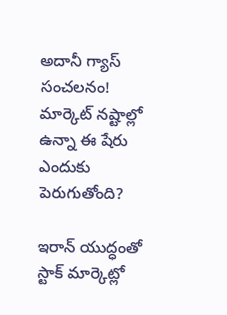అదానీ గ్యాస్ సంచలనం! మార్కెట్ నష్టాల్లో ఉన్నా ఈ షేరు ఎందుకు పెరుగుతోంది?

ఇరాన్ యుద్ధంతో స్టాక్ మార్కెట్లో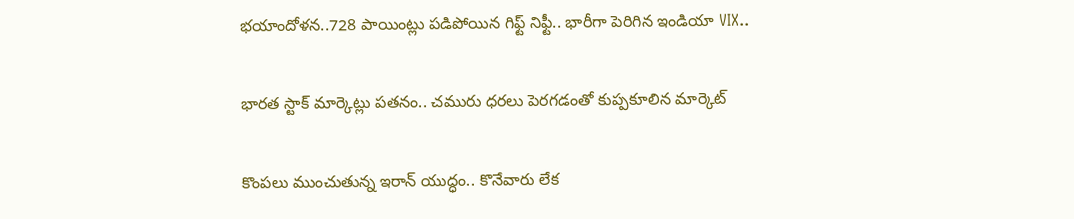భయాందోళన..728 పాయింట్లు పడిపోయిన గిఫ్ట్ నిఫ్టీ.. భారీగా పెరిగిన ఇండియా VIX..

భారత స్టాక్ మార్కెట్లు పతనం.. చమురు ధరలు పెరగడంతో కుప్పకూలిన మార్కెట్

కొంపలు ముంచుతున్న ఇరాన్ యుద్ధం.. కొనేవారు లేక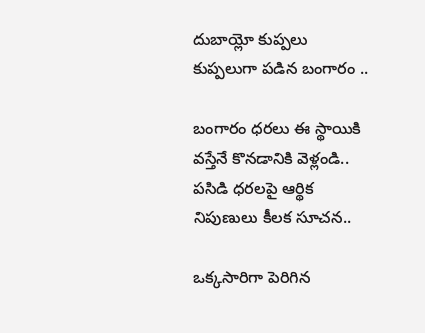దుబాయ్లో కుప్పలు కుప్పలుగా పడిన బంగారం ..

బంగారం ధరలు ఈ స్థాయికి వస్తేనే కొనడానికి వెళ్లండి.. పసిడి ధరలపై ఆర్థిక నిపుణులు కీలక సూచన..

ఒక్కసారిగా పెరిగిన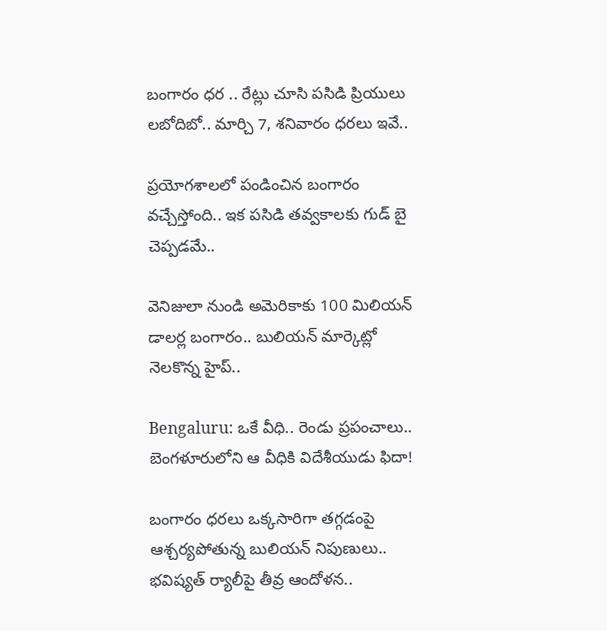బంగారం ధర .. రేట్లు చూసి పసిడి ప్రియులు లబోదిబో.. మార్చి 7, శనివారం ధరలు ఇవే..

ప్రయోగశాలలో పండించిన బంగారం వచ్చేస్తోంది.. ఇక పసిడి తవ్వకాలకు గుడ్ బై చెప్పడమే..

వెనిజులా నుండి అమెరికాకు 100 మిలియన్ డాలర్ల బంగారం.. బులియన్ మార్కెట్లో నెలకొన్న హైప్..

Bengaluru: ఒకే వీధి.. రెండు ప్రపంచాలు.. బెంగళూరులోని ఆ వీధికి విదేశీయుడు ఫిదా!

బంగారం ధరలు ఒక్కసారిగా తగ్గడంపై ఆశ్చర్యపోతున్న బులియన్ నిపుణులు.. భవిష్యత్ ర్యాలీపై తీవ్ర ఆందోళన..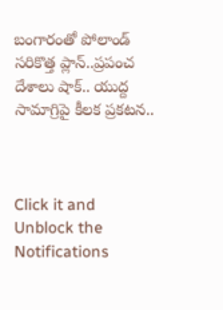బంగారంతో పోలాండ్ సరికొత్త ప్లాన్..ప్రపంచ దేశాలు షాక్.. యుద్ద సామాగ్రిపై కీలక ప్రకటన..



Click it and Unblock the Notifications